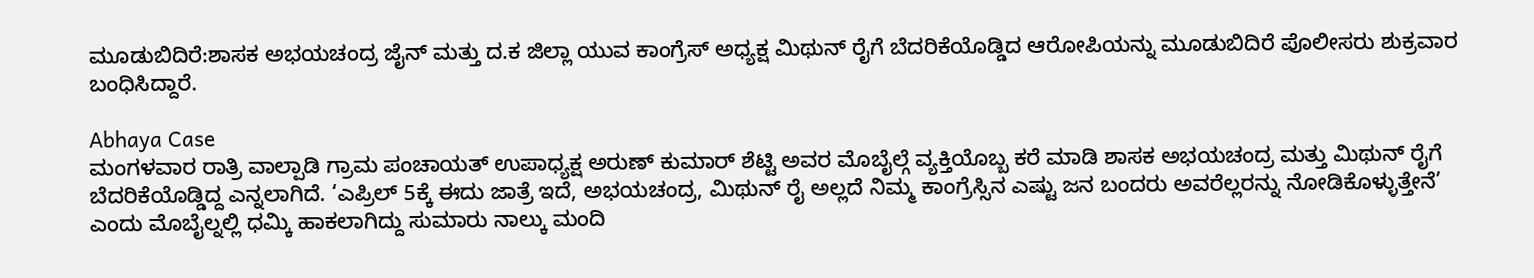ಮೂಡುಬಿದಿರೆ:ಶಾಸಕ ಅಭಯಚಂದ್ರ ಜೈನ್ ಮತ್ತು ದ.ಕ ಜಿಲ್ಲಾ ಯುವ ಕಾಂಗ್ರೆಸ್ ಅಧ್ಯಕ್ಷ ಮಿಥುನ್ ರೈಗೆ ಬೆದರಿಕೆಯೊಡ್ಡಿದ ಆರೋಪಿಯನ್ನು ಮೂಡುಬಿದಿರೆ ಪೊಲೀಸರು ಶುಕ್ರವಾರ ಬಂಧಿಸಿದ್ದಾರೆ.

Abhaya Case
ಮಂಗಳವಾರ ರಾತ್ರಿ ವಾಲ್ಪಾಡಿ ಗ್ರಾಮ ಪಂಚಾಯತ್ ಉಪಾಧ್ಯಕ್ಷ ಅರುಣ್ ಕುಮಾರ್ ಶೆಟ್ಟಿ ಅವರ ಮೊಬೈಲ್ಗೆ ವ್ಯಕ್ತಿಯೊಬ್ಬ ಕರೆ ಮಾಡಿ ಶಾಸಕ ಅಭಯಚಂದ್ರ ಮತ್ತು ಮಿಥುನ್ ರೈಗೆ ಬೆದರಿಕೆಯೊಡ್ಡಿದ್ದ ಎನ್ನಲಾಗಿದೆ. ‘ಎಪ್ರಿಲ್ 5ಕ್ಕೆ ಈದು ಜಾತ್ರೆ ಇದೆ, ಅಭಯಚಂದ್ರ, ಮಿಥುನ್ ರೈ ಅಲ್ಲದೆ ನಿಮ್ಮ ಕಾಂಗ್ರೆಸ್ಸಿನ ಎಷ್ಟು ಜನ ಬಂದರು ಅವರೆಲ್ಲರನ್ನು ನೋಡಿಕೊಳ್ಳುತ್ತೇನೆ’ ಎಂದು ಮೊಬೈಲ್ನಲ್ಲಿ ಧಮ್ಕಿ ಹಾಕಲಾಗಿದ್ದು ಸುಮಾರು ನಾಲ್ಕು ಮಂದಿ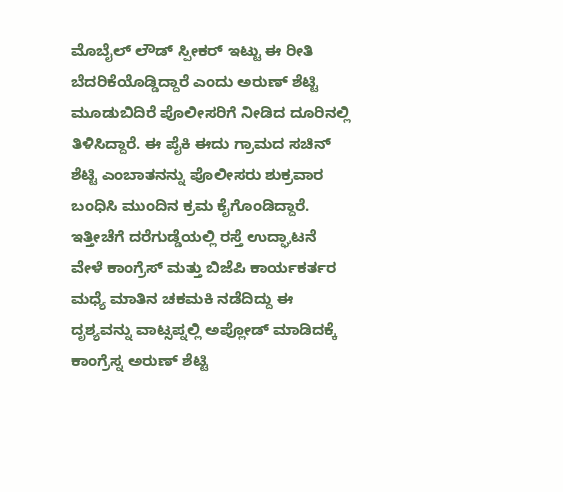ಮೊಬೈಲ್ ಲೌಡ್ ಸ್ಪೀಕರ್ ಇಟ್ಟು ಈ ರೀತಿ ಬೆದರಿಕೆಯೊಡ್ಡಿದ್ದಾರೆ ಎಂದು ಅರುಣ್ ಶೆಟ್ಟಿ ಮೂಡುಬಿದಿರೆ ಪೊಲೀಸರಿಗೆ ನೀಡಿದ ದೂರಿನಲ್ಲಿ ತಿಳಿಸಿದ್ದಾರೆ. ಈ ಪೈಕಿ ಈದು ಗ್ರಾಮದ ಸಚಿನ್ ಶೆಟ್ಟಿ ಎಂಬಾತನನ್ನು ಪೊಲೀಸರು ಶುಕ್ರವಾರ ಬಂಧಿಸಿ ಮುಂದಿನ ಕ್ರಮ ಕೈಗೊಂಡಿದ್ದಾರೆ. ಇತ್ತೀಚೆಗೆ ದರೆಗುಡ್ಡೆಯಲ್ಲಿ ರಸ್ತೆ ಉದ್ಘಾಟನೆ ವೇಳೆ ಕಾಂಗ್ರೆಸ್ ಮತ್ತು ಬಿಜೆಪಿ ಕಾರ್ಯಕರ್ತರ ಮಧ್ಯೆ ಮಾತಿನ ಚಕಮಕಿ ನಡೆದಿದ್ದು ಈ ದೃಶ್ಯವನ್ನು ವಾಟ್ಸಪ್ನಲ್ಲಿ ಅಪ್ಲೋಡ್ ಮಾಡಿದಕ್ಕೆ ಕಾಂಗ್ರೆಸ್ನ ಅರುಣ್ ಶೆಟ್ಟಿ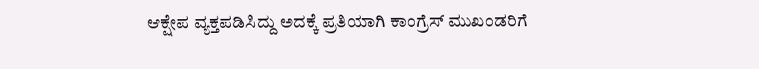ಆಕ್ಷೇಪ ವ್ಯಕ್ತಪಡಿಸಿದ್ದು ಅದಕ್ಕೆ ಪ್ರತಿಯಾಗಿ ಕಾಂಗ್ರೆಸ್ ಮುಖಂಡರಿಗೆ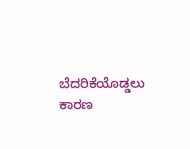ಬೆದರಿಕೆಯೊಡ್ಡಲು ಕಾರಣ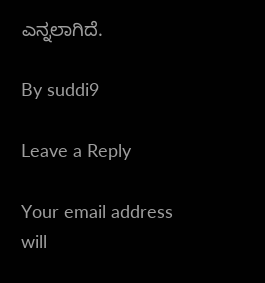ಎನ್ನಲಾಗಿದೆ.

By suddi9

Leave a Reply

Your email address will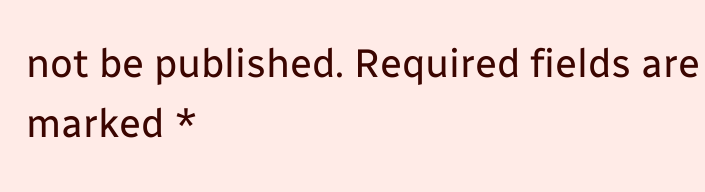not be published. Required fields are marked *